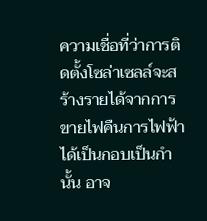ความเชื่อที่ว่าการติดตั้งโซล่าเซลล์จะสร้างรายได้จากการขายไฟคืนการไฟฟ้าได้เป็นกอบเป็นกำนั้น อาจ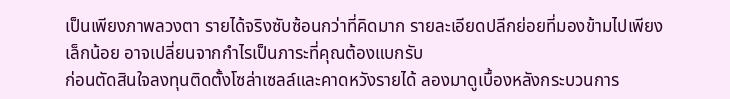เป็นเพียงภาพลวงตา รายได้จริงซับซ้อนกว่าที่คิดมาก รายละเอียดปลีกย่อยที่มองข้ามไปเพียงเล็กน้อย อาจเปลี่ยนจากกำไรเป็นภาระที่คุณต้องแบกรับ
ก่อนตัดสินใจลงทุนติดตั้งโซล่าเซลล์และคาดหวังรายได้ ลองมาดูเบื้องหลังกระบวนการ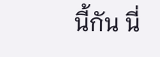นี้กัน นี่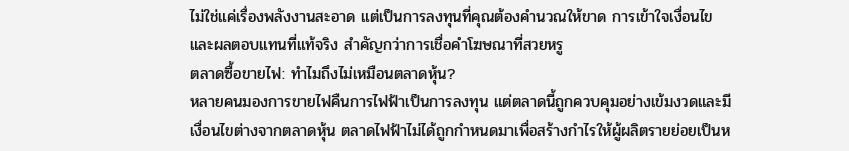ไม่ใช่แค่เรื่องพลังงานสะอาด แต่เป็นการลงทุนที่คุณต้องคำนวณให้ขาด การเข้าใจเงื่อนไขและผลตอบแทนที่แท้จริง สำคัญกว่าการเชื่อคำโฆษณาที่สวยหรู
ตลาดซื้อขายไฟ: ทำไมถึงไม่เหมือนตลาดหุ้น?
หลายคนมองการขายไฟคืนการไฟฟ้าเป็นการลงทุน แต่ตลาดนี้ถูกควบคุมอย่างเข้มงวดและมีเงื่อนไขต่างจากตลาดหุ้น ตลาดไฟฟ้าไม่ได้ถูกกำหนดมาเพื่อสร้างกำไรให้ผู้ผลิตรายย่อยเป็นห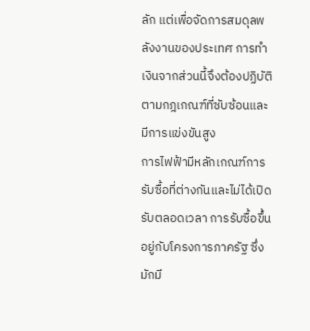ลัก แต่เพื่อจัดการสมดุลพลังงานของประเทศ การทำเงินจากส่วนนี้จึงต้องปฏิบัติตามกฎเกณฑ์ที่ซับซ้อนและมีการแข่งขันสูง
การไฟฟ้ามีหลักเกณฑ์การรับซื้อที่ต่างกันและไม่ได้เปิดรับตลอดเวลา การรับซื้อขึ้นอยู่กับโครงการภาครัฐ ซึ่งมักมี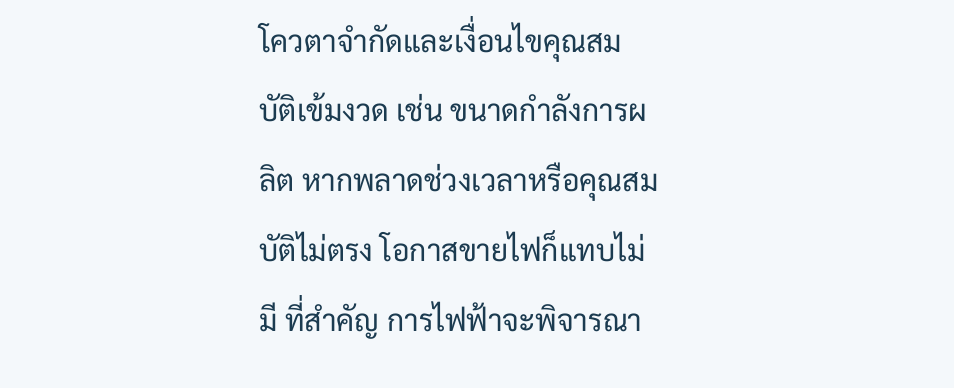โควตาจำกัดและเงื่อนไขคุณสมบัติเข้มงวด เช่น ขนาดกำลังการผลิต หากพลาดช่วงเวลาหรือคุณสมบัติไม่ตรง โอกาสขายไฟก็แทบไม่มี ที่สำคัญ การไฟฟ้าจะพิจารณา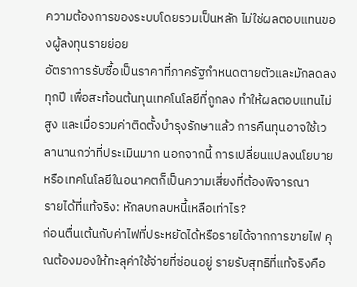ความต้องการของระบบโดยรวมเป็นหลัก ไม่ใช่ผลตอบแทนของผู้ลงทุนรายย่อย
อัตราการรับซื้อเป็นราคาที่ภาครัฐกำหนดตายตัวและมักลดลงทุกปี เพื่อสะท้อนต้นทุนเทคโนโลยีที่ถูกลง ทำให้ผลตอบแทนไม่สูง และเมื่อรวมค่าติดตั้งบำรุงรักษาแล้ว การคืนทุนอาจใช้เวลานานกว่าที่ประเมินมาก นอกจากนี้ การเปลี่ยนแปลงนโยบายหรือเทคโนโลยีในอนาคตก็เป็นความเสี่ยงที่ต้องพิจารณา
รายได้ที่แท้จริง: หักลบกลบหนี้เหลือเท่าไร?
ก่อนตื่นเต้นกับค่าไฟที่ประหยัดได้หรือรายได้จากการขายไฟ คุณต้องมองให้ทะลุค่าใช้จ่ายที่ซ่อนอยู่ รายรับสุทธิที่แท้จริงคือ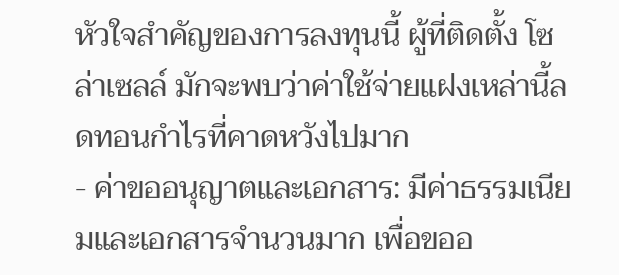หัวใจสำคัญของการลงทุนนี้ ผู้ที่ติดตั้ง โซล่าเซลล์ มักจะพบว่าค่าใช้จ่ายแฝงเหล่านี้ลดทอนกำไรที่คาดหวังไปมาก
- ค่าขออนุญาตและเอกสาร: มีค่าธรรมเนียมและเอกสารจำนวนมาก เพื่อขออ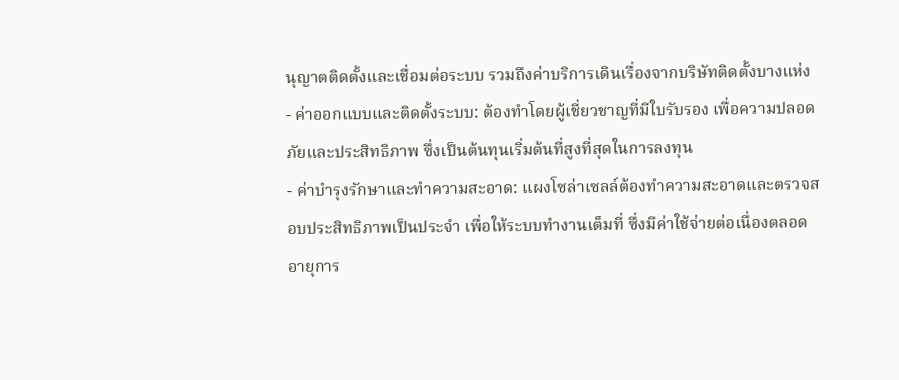นุญาตติดตั้งและเชื่อมต่อระบบ รวมถึงค่าบริการเดินเรื่องจากบริษัทติดตั้งบางแห่ง
- ค่าออกแบบและติดตั้งระบบ: ต้องทำโดยผู้เชี่ยวชาญที่มีใบรับรอง เพื่อความปลอดภัยและประสิทธิภาพ ซึ่งเป็นต้นทุนเริ่มต้นที่สูงที่สุดในการลงทุน
- ค่าบำรุงรักษาและทำความสะอาด: แผงโซล่าเซลล์ต้องทำความสะอาดและตรวจสอบประสิทธิภาพเป็นประจำ เพื่อให้ระบบทำงานเต็มที่ ซึ่งมีค่าใช้จ่ายต่อเนื่องตลอดอายุการ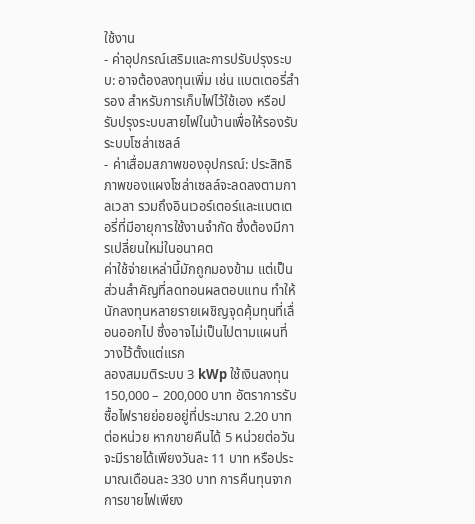ใช้งาน
- ค่าอุปกรณ์เสริมและการปรับปรุงระบบ: อาจต้องลงทุนเพิ่ม เช่น แบตเตอรี่สำรอง สำหรับการเก็บไฟไว้ใช้เอง หรือปรับปรุงระบบสายไฟในบ้านเพื่อให้รองรับระบบโซล่าเซลล์
- ค่าเสื่อมสภาพของอุปกรณ์: ประสิทธิภาพของแผงโซล่าเซลล์จะลดลงตามกาลเวลา รวมถึงอินเวอร์เตอร์และแบตเตอรี่ที่มีอายุการใช้งานจำกัด ซึ่งต้องมีการเปลี่ยนใหม่ในอนาคต
ค่าใช้จ่ายเหล่านี้มักถูกมองข้าม แต่เป็นส่วนสำคัญที่ลดทอนผลตอบแทน ทำให้นักลงทุนหลายรายเผชิญจุดคุ้มทุนที่เลื่อนออกไป ซึ่งอาจไม่เป็นไปตามแผนที่วางไว้ตั้งแต่แรก
ลองสมมติระบบ 3 kWp ใช้เงินลงทุน 150,000 – 200,000 บาท อัตราการรับซื้อไฟรายย่อยอยู่ที่ประมาณ 2.20 บาทต่อหน่วย หากขายคืนได้ 5 หน่วยต่อวัน จะมีรายได้เพียงวันละ 11 บาท หรือประมาณเดือนละ 330 บาท การคืนทุนจากการขายไฟเพียง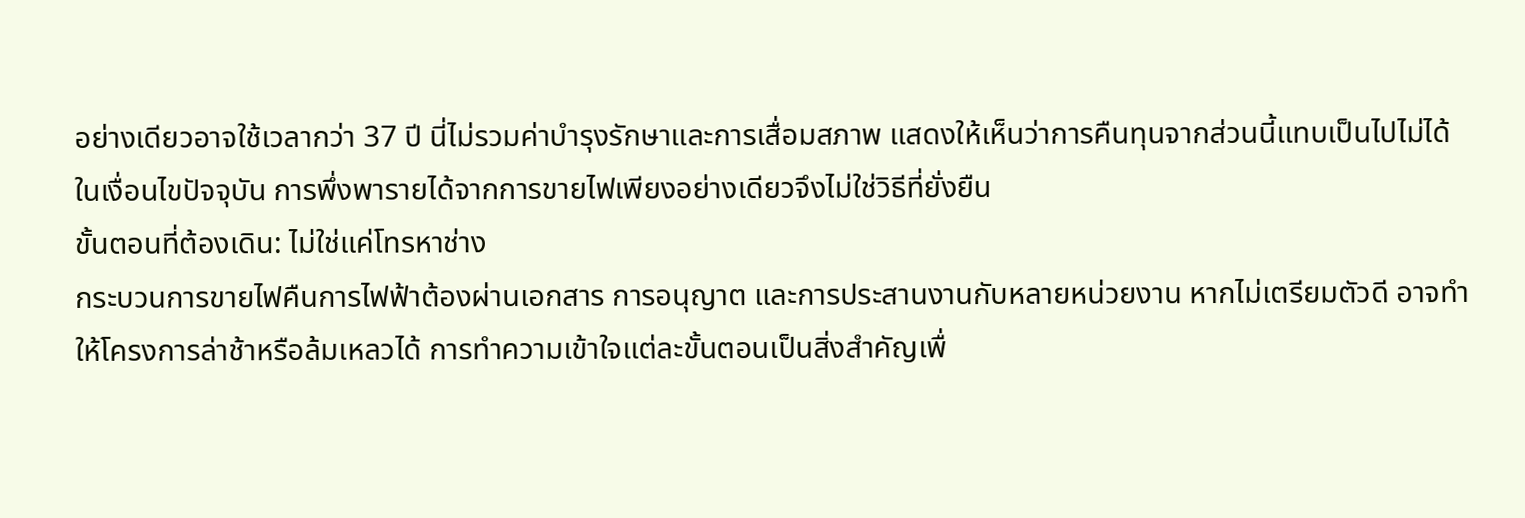อย่างเดียวอาจใช้เวลากว่า 37 ปี นี่ไม่รวมค่าบำรุงรักษาและการเสื่อมสภาพ แสดงให้เห็นว่าการคืนทุนจากส่วนนี้แทบเป็นไปไม่ได้ในเงื่อนไขปัจจุบัน การพึ่งพารายได้จากการขายไฟเพียงอย่างเดียวจึงไม่ใช่วิธีที่ยั่งยืน
ขั้นตอนที่ต้องเดิน: ไม่ใช่แค่โทรหาช่าง
กระบวนการขายไฟคืนการไฟฟ้าต้องผ่านเอกสาร การอนุญาต และการประสานงานกับหลายหน่วยงาน หากไม่เตรียมตัวดี อาจทำให้โครงการล่าช้าหรือล้มเหลวได้ การทำความเข้าใจแต่ละขั้นตอนเป็นสิ่งสำคัญเพื่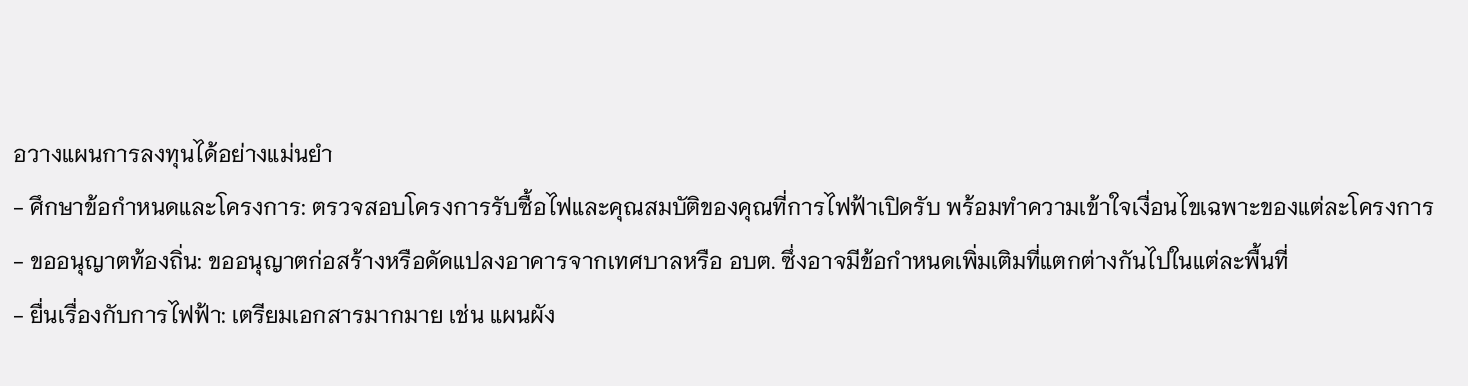อวางแผนการลงทุนได้อย่างแม่นยำ
- ศึกษาข้อกำหนดและโครงการ: ตรวจสอบโครงการรับซื้อไฟและคุณสมบัติของคุณที่การไฟฟ้าเปิดรับ พร้อมทำความเข้าใจเงื่อนไขเฉพาะของแต่ละโครงการ
- ขออนุญาตท้องถิ่น: ขออนุญาตก่อสร้างหรือดัดแปลงอาคารจากเทศบาลหรือ อบต. ซึ่งอาจมีข้อกำหนดเพิ่มเติมที่แตกต่างกันไปในแต่ละพื้นที่
- ยื่นเรื่องกับการไฟฟ้า: เตรียมเอกสารมากมาย เช่น แผนผัง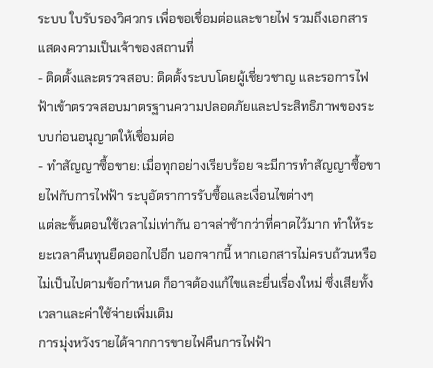ระบบ ใบรับรองวิศวกร เพื่อขอเชื่อมต่อและขายไฟ รวมถึงเอกสารแสดงความเป็นเจ้าของสถานที่
- ติดตั้งและตรวจสอบ: ติดตั้งระบบโดยผู้เชี่ยวชาญ และรอการไฟฟ้าเข้าตรวจสอบมาตรฐานความปลอดภัยและประสิทธิภาพของระบบก่อนอนุญาตให้เชื่อมต่อ
- ทำสัญญาซื้อขาย: เมื่อทุกอย่างเรียบร้อย จะมีการทำสัญญาซื้อขายไฟกับการไฟฟ้า ระบุอัตราการรับซื้อและเงื่อนไขต่างๆ
แต่ละขั้นตอนใช้เวลาไม่เท่ากัน อาจล่าช้ากว่าที่คาดไว้มาก ทำให้ระยะเวลาคืนทุนยืดออกไปอีก นอกจากนี้ หากเอกสารไม่ครบถ้วนหรือไม่เป็นไปตามข้อกำหนด ก็อาจต้องแก้ไขและยื่นเรื่องใหม่ ซึ่งเสียทั้งเวลาและค่าใช้จ่ายเพิ่มเติม
การมุ่งหวังรายได้จากการขายไฟคืนการไฟฟ้า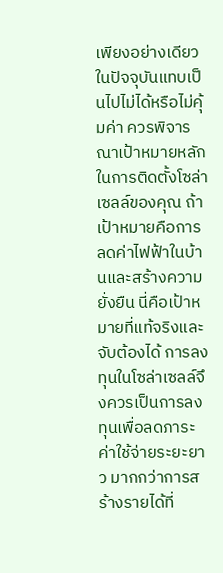เพียงอย่างเดียวในปัจจุบันแทบเป็นไปไม่ได้หรือไม่คุ้มค่า ควรพิจารณาเป้าหมายหลักในการติดตั้งโซล่าเซลล์ของคุณ ถ้าเป้าหมายคือการลดค่าไฟฟ้าในบ้านและสร้างความยั่งยืน นี่คือเป้าหมายที่แท้จริงและจับต้องได้ การลงทุนในโซล่าเซลล์จึงควรเป็นการลงทุนเพื่อลดภาระค่าใช้จ่ายระยะยาว มากกว่าการสร้างรายได้ที่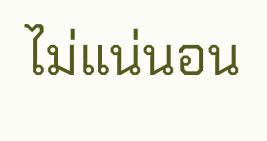ไม่แน่นอน